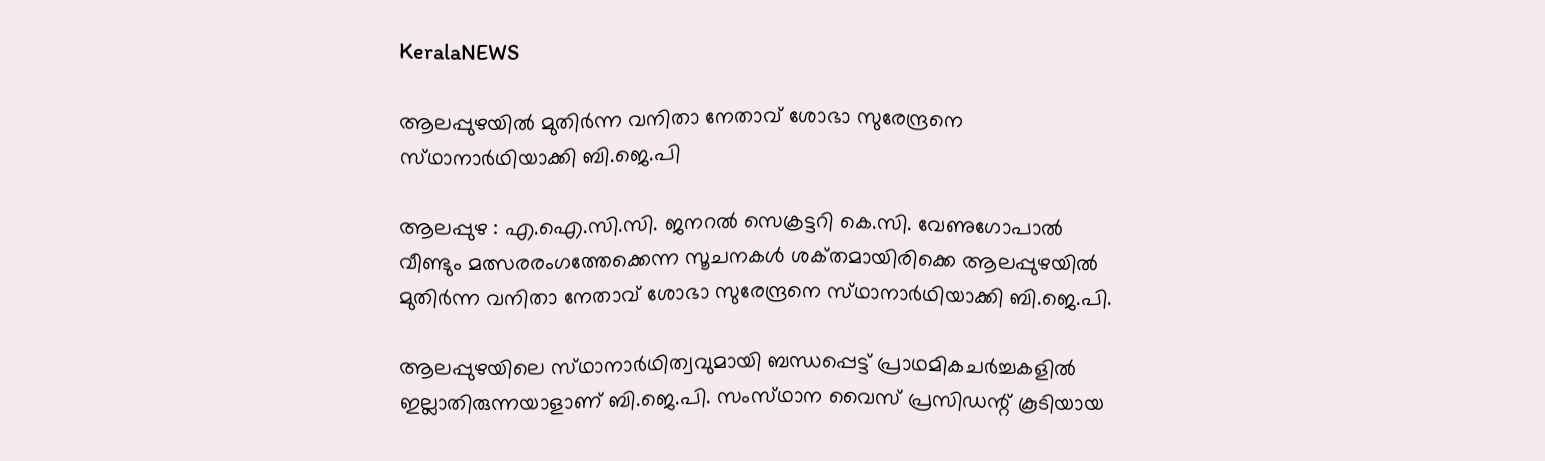KeralaNEWS

ആലപ്പുഴയില്‍ മുതിര്‍ന്ന വനിതാ നേതാവ്‌ ശോഭാ സുരേന്ദ്രനെ സ്‌ഥാനാര്‍ഥിയാക്കി ബി.ജെ.പി

ആലപ്പുഴ : എ.ഐ.സി.സി. ജനറല്‍ സെക്രട്ടറി കെ.സി. വേണുഗോപാല്‍ വീണ്ടും മത്സരരംഗത്തേക്കെന്ന സൂചനകള്‍ ശക്‌തമായിരിക്കെ ആലപ്പുഴയില്‍ മുതിര്‍ന്ന വനിതാ നേതാവ്‌ ശോഭാ സുരേന്ദ്രനെ സ്‌ഥാനാര്‍ഥിയാക്കി ബി.ജെ.പി.

ആലപ്പുഴയിലെ സ്‌ഥാനാര്‍ഥിത്വവുമായി ബന്ധപ്പെട്ട്‌ പ്രാഥമികചര്‍ച്ചകളില്‍ ഇല്ലാതിരുന്നയാളാണ്‌ ബി.ജെ.പി. സംസ്‌ഥാന വൈസ്‌ പ്രസിഡന്റ്‌ കൂടിയായ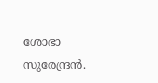ശോഭാ സുരേന്ദ്രന്‍.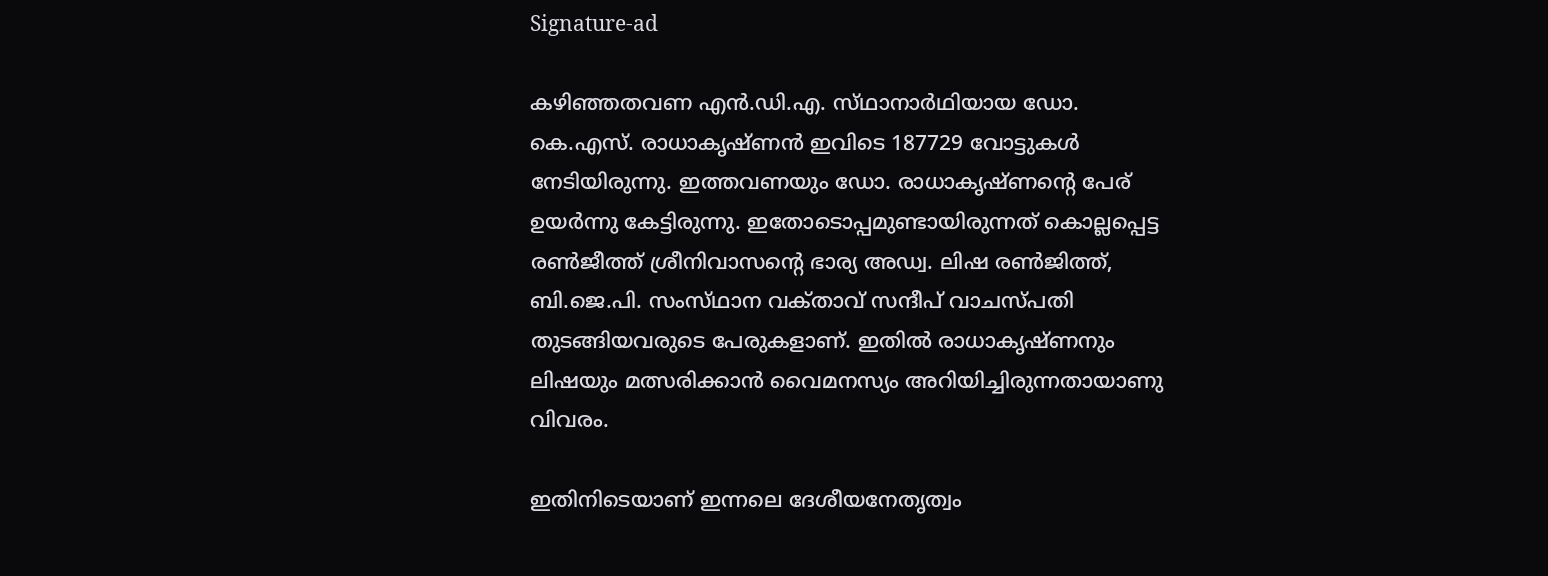Signature-ad

കഴിഞ്ഞതവണ എന്‍.ഡി.എ. സ്‌ഥാനാര്‍ഥിയായ ഡോ. കെ.എസ്‌. രാധാകൃഷ്‌ണന്‍ ഇവിടെ 187729 വോട്ടുകള്‍ നേടിയിരുന്നു. ഇത്തവണയും ഡോ. രാധാകൃഷ്‌ണന്റെ പേര്‌ ഉയര്‍ന്നു കേട്ടിരുന്നു. ഇതോടൊപ്പമുണ്ടായിരുന്നത്‌ കൊല്ലപ്പെട്ട രണ്‍ജീത്ത്‌ ശ്രീനിവാസന്റെ ഭാര്യ അഡ്വ. ലിഷ രണ്‍ജിത്ത്‌, ബി.ജെ.പി. സംസ്‌ഥാന വക്‌താവ്‌ സന്ദീപ്‌ വാചസ്‌പതി തുടങ്ങിയവരുടെ പേരുകളാണ്‌. ഇതില്‍ രാധാകൃഷ്‌ണനും ലിഷയും മത്സരിക്കാന്‍ വൈമനസ്യം അറിയിച്ചിരുന്നതായാണു വിവരം.

ഇതിനിടെയാണ്‌ ഇന്നലെ ദേശീയനേതൃത്വം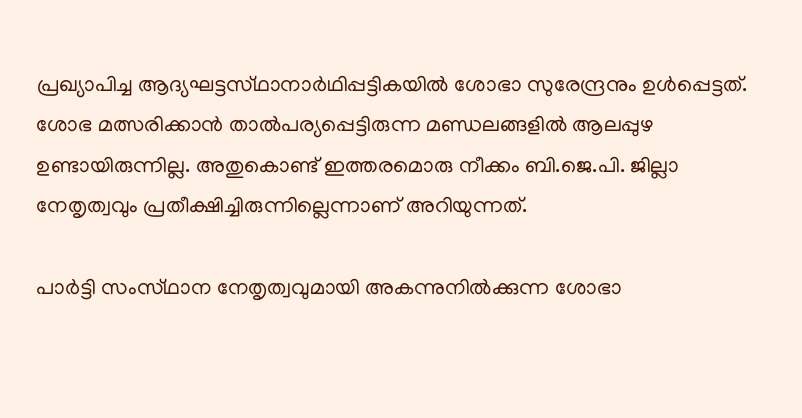പ്രഖ്യാപിച്ച ആദ്യഘട്ടസ്‌ഥാനാര്‍ഥിപ്പട്ടികയില്‍ ശോഭാ സുരേന്ദ്രനും ഉള്‍പ്പെട്ടത്‌. ശോഭ മത്സരിക്കാന്‍ താല്‍പര്യപ്പെട്ടിരുന്ന മണ്ഡലങ്ങളില്‍ ആലപ്പുഴ ഉണ്ടായിരുന്നില്ല. അതുകൊണ്ട്‌ ഇത്തരമൊരു നീക്കം ബി.ജെ.പി. ജില്ലാ നേതൃത്വവും പ്രതീക്ഷിച്ചിരുന്നില്ലെന്നാണ്‌ അറിയുന്നത്‌.

പാര്‍ട്ടി സംസ്‌ഥാന നേതൃത്വവുമായി അകന്നുനില്‍ക്കുന്ന ശോഭാ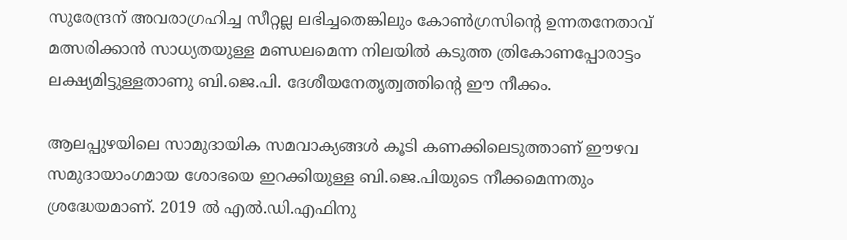സുരേന്ദ്രന്‌ അവരാഗ്രഹിച്ച സീറ്റല്ല ലഭിച്ചതെങ്കിലും കോണ്‍ഗ്രസിന്റെ ഉന്നതനേതാവ്‌ മത്സരിക്കാന്‍ സാധ്യതയുള്ള മണ്ഡലമെന്ന നിലയില്‍ കടുത്ത ത്രികോണപ്പോരാട്ടം ലക്ഷ്യമിട്ടുള്ളതാണു ബി.ജെ.പി. ദേശീയനേതൃത്വത്തിന്റെ ഈ നീക്കം.

ആലപ്പുഴയിലെ സാമുദായിക സമവാക്യങ്ങള്‍ കൂടി കണക്കിലെടുത്താണ്‌ ഈഴവ സമുദായാംഗമായ ശോഭയെ ഇറക്കിയുള്ള ബി.ജെ.പിയുടെ നീക്കമെന്നതും ശ്രദ്ധേയമാണ്‌. 2019 ല്‍ എല്‍.ഡി.എഫിനു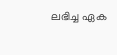ലഭിച്ച ഏക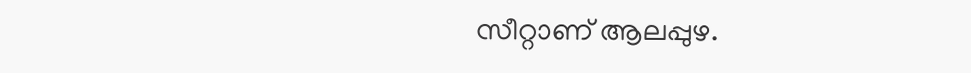സീറ്റാണ്‌ ആലപ്പുഴ.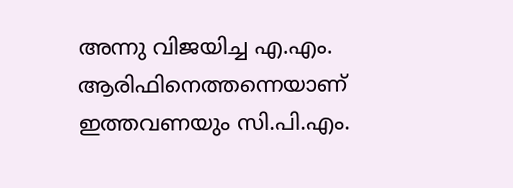അന്നു വിജയിച്ച എ.എം. ആരിഫിനെത്തന്നെയാണ്‌ ഇത്തവണയും സി.പി.എം.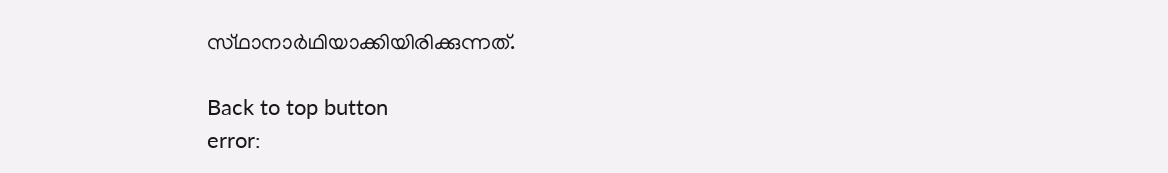സ്‌ഥാനാര്‍ഥിയാക്കിയിരിക്കുന്നത്‌.

Back to top button
error: